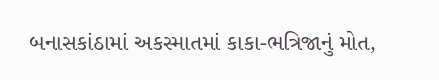બનાસકાંઠામાં અકસ્માતમાં કાકા-ભત્રિજાનું મોત,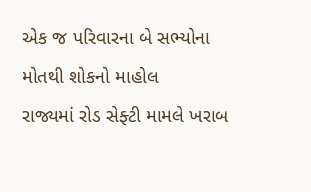એક જ પરિવારના બે સભ્યોના મોતથી શોકનો માહોલ
રાજ્યમાં રોડ સેફ્ટી મામલે ખરાબ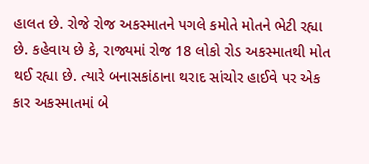હાલત છે. રોજે રોજ અકસ્માતને પગલે કમોતે મોતને ભેટી રહ્યા છે. કહેવાય છે કે, રાજ્યમાં રોજ 18 લોકો રોડ અકસ્માતથી મોત થઈ રહ્યા છે. ત્યારે બનાસકાંઠાના થરાદ સાંચોર હાઈવે પર એક કાર અકસ્માતમાં બે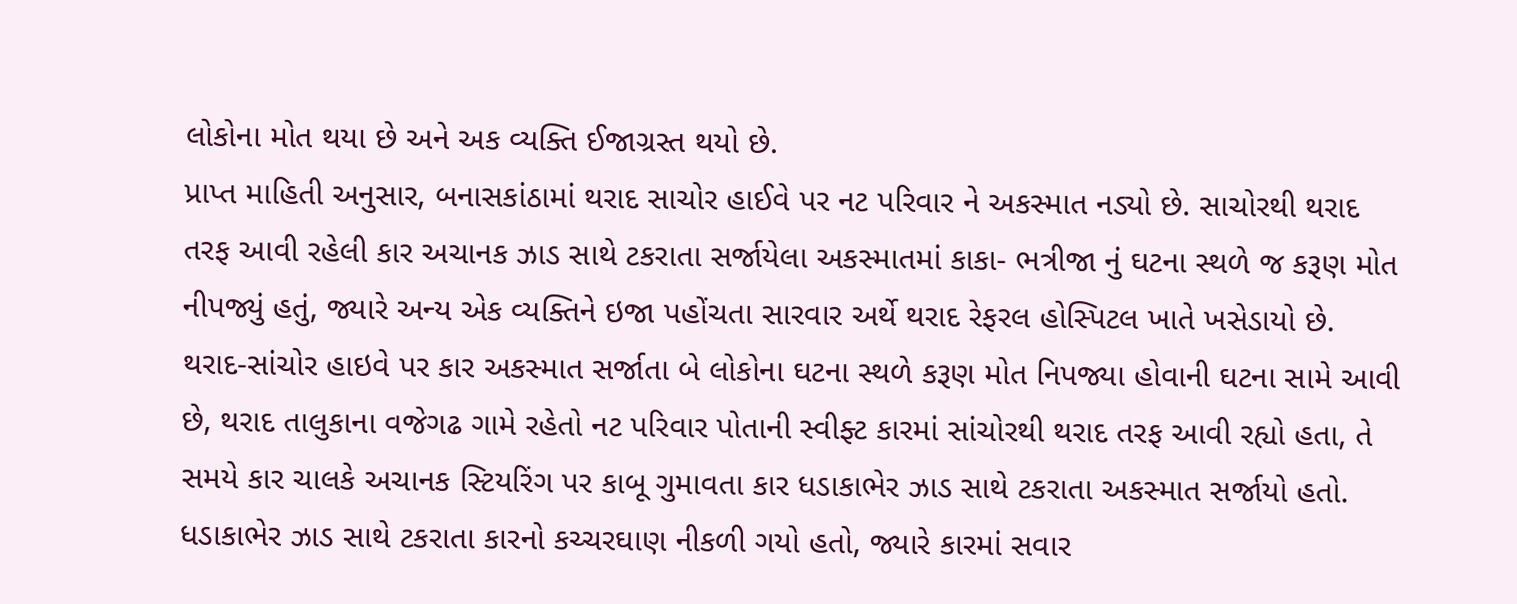લોકોના મોત થયા છે અને અક વ્યક્તિ ઈજાગ્રસ્ત થયો છે.
પ્રાપ્ત માહિતી અનુસાર, બનાસકાંઠામાં થરાદ સાચોર હાઈવે પર નટ પરિવાર ને અકસ્માત નડ્યો છે. સાચોરથી થરાદ તરફ આવી રહેલી કાર અચાનક ઝાડ સાથે ટકરાતા સર્જાયેલા અકસ્માતમાં કાકા- ભત્રીજા નું ઘટના સ્થળે જ કરૂણ મોત નીપજ્યું હતું, જ્યારે અન્ય એક વ્યક્તિને ઇજા પહોંચતા સારવાર અર્થે થરાદ રેફરલ હોસ્પિટલ ખાતે ખસેડાયો છે.
થરાદ-સાંચોર હાઇવે પર કાર અકસ્માત સર્જાતા બે લોકોના ઘટના સ્થળે કરૂણ મોત નિપજ્યા હોવાની ઘટના સામે આવી છે, થરાદ તાલુકાના વજેગઢ ગામે રહેતો નટ પરિવાર પોતાની સ્વીફ્ટ કારમાં સાંચોરથી થરાદ તરફ આવી રહ્યો હતા, તે સમયે કાર ચાલકે અચાનક સ્ટિયરિંગ પર કાબૂ ગુમાવતા કાર ધડાકાભેર ઝાડ સાથે ટકરાતા અકસ્માત સર્જાયો હતો. ધડાકાભેર ઝાડ સાથે ટકરાતા કારનો કચ્ચરઘાણ નીકળી ગયો હતો, જ્યારે કારમાં સવાર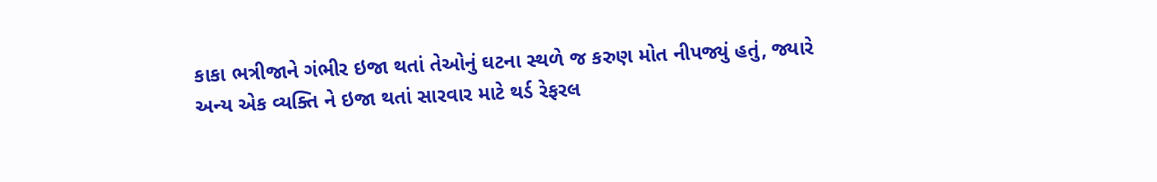કાકા ભત્રીજાને ગંભીર ઇજા થતાં તેઓનું ઘટના સ્થળે જ કરુણ મોત નીપજ્યું હતું, જ્યારે અન્ય એક વ્યક્તિ ને ઇજા થતાં સારવાર માટે થર્ડ રેફરલ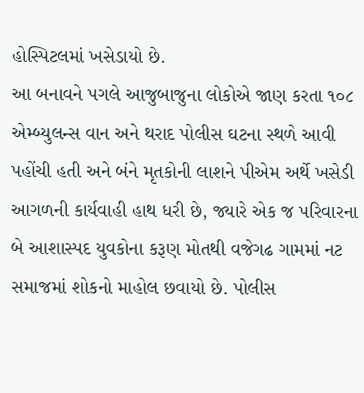હોસ્પિટલમાં ખસેડાયો છે.
આ બનાવને પગલે આજુબાજુના લોકોએ જાણ કરતા ૧૦૮ એમ્બ્યુલન્સ વાન અને થરાદ પોલીસ ઘટના સ્થળે આવી પહોંચી હતી અને બંને મૃતકોની લાશને પીએમ અર્થે ખસેડી આગળની કાર્યવાહી હાથ ધરી છે, જ્યારે એક જ પરિવારના બે આશાસ્પદ યુવકોના કરૂણ મોતથી વજેગઢ ગામમાં નટ સમાજમાં શોકનો માહોલ છવાયો છે. પોલીસ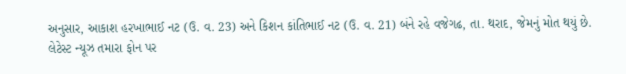અનુસાર, આકાશ હરખાભાઈ નટ (ઉ. વ. 23) અને કિશન કાંતિભાઈ નટ (ઉ. વ. 21) બંને રહે વજેગઢ, તા. થરાદ, જેમનું મોત થયું છે.
લેટેસ્ટ ન્યૂઝ તમારા ફોન પર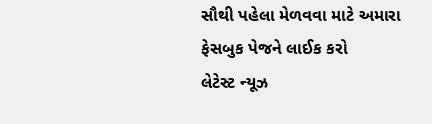સૌથી પહેલા મેળવવા માટે અમારા ફેસબુક પેજને લાઈક કરો
લેટેસ્ટ ન્યૂઝ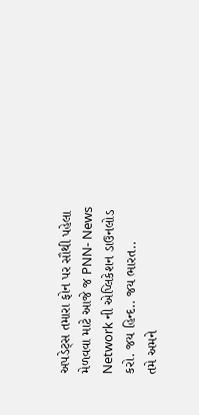અપડેટ્સ તમારા ફોન પર સૌથી પહેલા મેળવવા માટે આજે જ PNN- News Network ની એપ્લિકેશન ડાઉનલોડ કરો. જય હિન્દ.. જય ભારત..
તમે અમને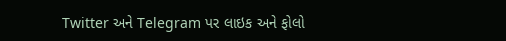Twitter અને Telegram પર લાઇક અને ફોલો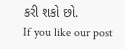કરી શકો છો.
If you like our post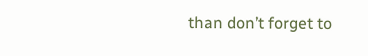than don’t forget to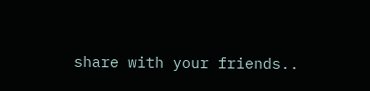share with your friends..